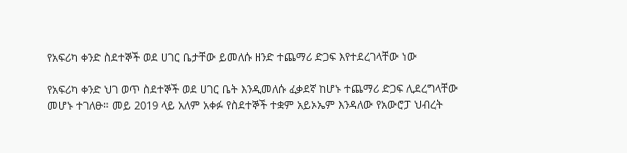የአፍሪካ ቀንድ ስደተኞች ወደ ሀገር ቤታቸው ይመለሱ ዘንድ ተጨማሪ ድጋፍ እየተደረገላቸው ነው

የአፍሪካ ቀንድ ህገ ወጥ ስደተኞች ወደ ሀገር ቤት እንዲመለሱ ፈቃደኛ ከሆኑ ተጨማሪ ድጋፍ ሊደረግላቸው መሆኑ ተገለፁ። መይ 2019 ላይ አለም አቀፉ የስደተኞች ተቋም አይኦኤም እንዳለው የአውሮፓ ህብረት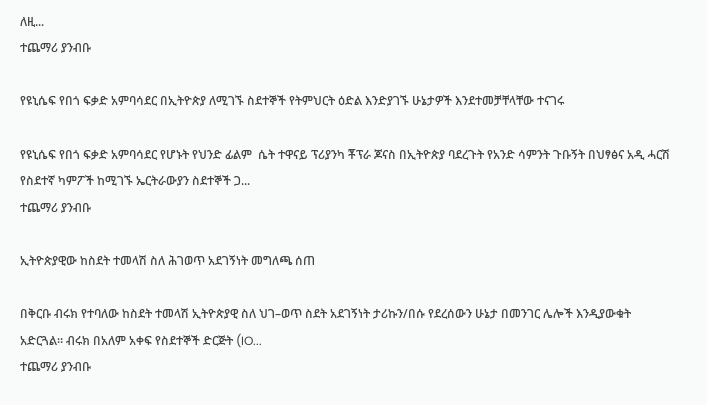ለዚ...
ተጨማሪ ያንብቡ

የዩኒሴፍ የበጎ ፍቃድ አምባሳደር በኢትዮጵያ ለሚገኙ ስደተኞች የትምህርት ዕድል እንድያገኙ ሁኔታዎች እንደተመቻቸላቸው ተናገሩ

የዩኒሴፍ የበጎ ፍቃድ አምባሳደር የሆኑት የህንድ ፊልም  ሴት ተዋናይ ፕሪያንካ ቾፕራ ጆናስ በኢትዮጵያ ባደረጉት የአንድ ሳምንት ጉቡኝት በህፃፅና አዲ ሓርሽ የስደተኛ ካምፖች ከሚገኙ ኤርትራውያን ስደተኞች ጋ...
ተጨማሪ ያንብቡ

ኢትዮጵያዊው ከስደት ተመላሽ ስለ ሕገወጥ አደገኝነት መግለጫ ሰጠ

በቅርቡ ብሩክ የተባለው ከስደት ተመላሽ ኢትዮጵያዊ ስለ ህገ–ወጥ ስደት አደገኝነት ታሪኩን/በሱ የደረሰውን ሁኔታ በመንገር ሌሎች እንዲያውቁት አድርጓል። ብሩክ በአለም አቀፍ የስደተኞች ድርጅት (IO...
ተጨማሪ ያንብቡ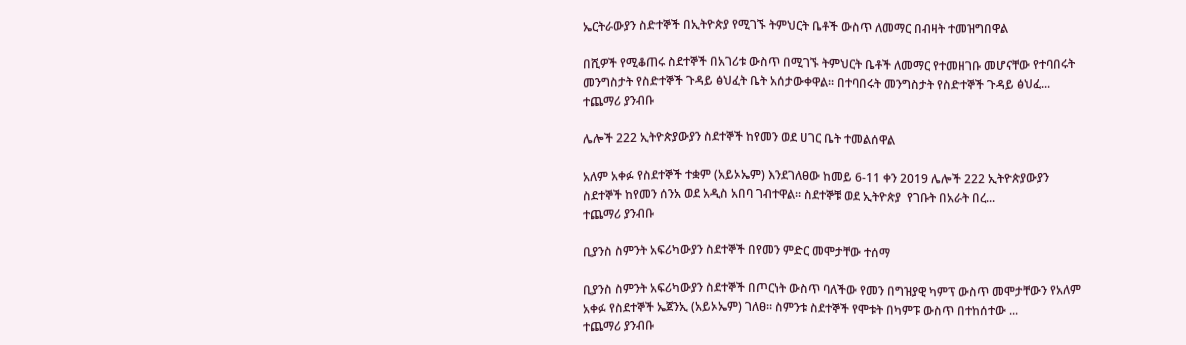ኤርትራውያን ስድተኞች በኢትዮጵያ የሚገኙ ትምህርት ቤቶች ውስጥ ለመማር በብዛት ተመዝግበዋል

በሺዎች የሚቆጠሩ ስደተኞች በአገሪቱ ውስጥ በሚገኙ ትምህርት ቤቶች ለመማር የተመዘገቡ መሆናቸው የተባበሩት መንግስታት የስድተኞች ጉዳይ ፅህፈት ቤት አሰታውቀዋል። በተባበሩት መንግስታት የስድተኞች ጉዳይ ፅህፈ...
ተጨማሪ ያንብቡ

ሌሎች 222 ኢትዮጵያውያን ስደተኞች ከየመን ወደ ሀገር ቤት ተመልሰዋል

አለም አቀፉ የስደተኞች ተቋም (አይኦኤም) እንደገለፀው ከመይ 6-11 ቀን 2019 ሌሎች 222 ኢትዮጵያውያን ስደተኞች ከየመን ሰንአ ወደ አዲስ አበባ ገብተዋል። ስደተኞቹ ወደ ኢትዮጵያ  የገቡት በአራት በረ...
ተጨማሪ ያንብቡ

ቢያንስ ስምንት አፍሪካውያን ስደተኞች በየመን ምድር መሞታቸው ተሰማ

ቢያንስ ስምንት አፍሪካውያን ስደተኞች በጦርነት ውስጥ ባለችው የመን በግዝያዊ ካምፕ ውስጥ መሞታቸውን የአለም አቀፉ የስደተኞች ኤጀንኢ (አይኦኤም) ገለፀ። ስምንቱ ስደተኞች የሞቱት በካምፑ ውስጥ በተከሰተው ...
ተጨማሪ ያንብቡ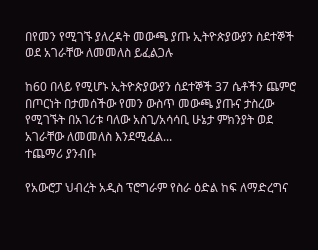በየመን የሚገኙ ያለረዳት መውጫ ያጡ ኢትዮጵያውያን ስደተኞች ወደ አገራቸው ለመመለስ ይፈልጋሉ

ከ60 በላይ የሚሆኑ ኢትዮጵያውያን ሰደተኞች 37 ሴቶችን ጨምሮ በጦርነት በታመሰችው የመን ውስጥ መውጫ ያጡና ታስረው የሚገኙት በአገሪቱ ባለው አስጊ/አሳሳቢ ሁኔታ ምክንያት ወደ አገራቸው ለመመለስ እንደሚፈል...
ተጨማሪ ያንብቡ

የአውሮፓ ህብረት አዲስ ፕሮግራም የስራ ዕድል ከፍ ለማድረግና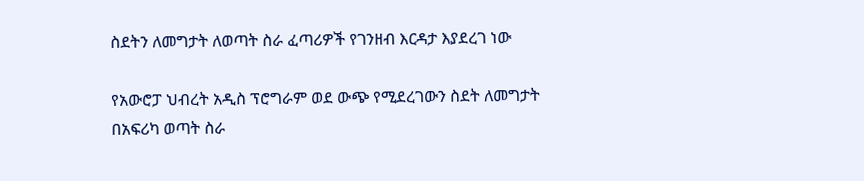ስደትን ለመግታት ለወጣት ስራ ፈጣሪዎች የገንዘብ እርዳታ እያደረገ ነው

የአውሮፓ ህብረት አዲስ ፕሮግራም ወደ ውጭ የሚደረገውን ስደት ለመግታት በአፍሪካ ወጣት ስራ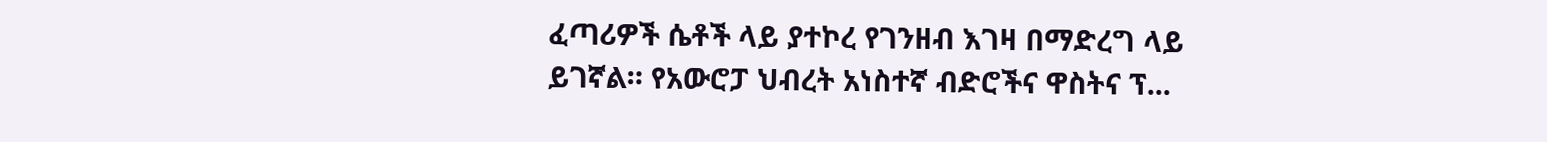ፈጣሪዎች ሴቶች ላይ ያተኮረ የገንዘብ እገዛ በማድረግ ላይ ይገኛል። የአውሮፓ ህብረት አነስተኛ ብድሮችና ዋስትና ፕ...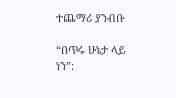ተጨማሪ ያንብቡ

“በጥሩ ሁኔታ ላይ ነን”: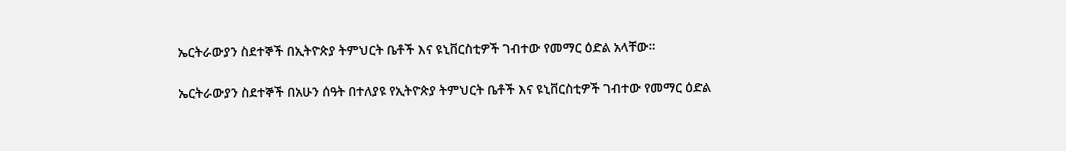ኤርትራውያን ስደተኞች በኢትዮጵያ ትምህርት ቤቶች እና ዩኒቨርስቲዎች ገብተው የመማር ዕድል አላቸው።

ኤርትራውያን ስደተኞች በአሁን ሰዓት በተለያዩ የኢትዮጵያ ትምህርት ቤቶች እና ዩኒቨርስቲዎች ገብተው የመማር ዕድል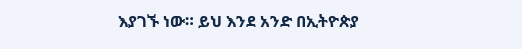እያገኙ ነው። ይህ እንደ አንድ በኢትዮጵያ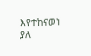እየተከናወነ ያለ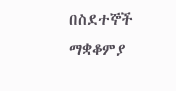በስደተኞች ማቋቆምያ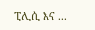ፒሊሲ እና ...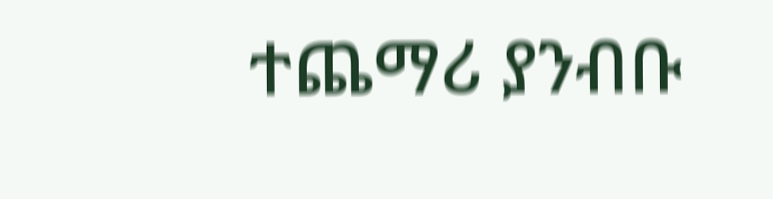ተጨማሪ ያንብቡ